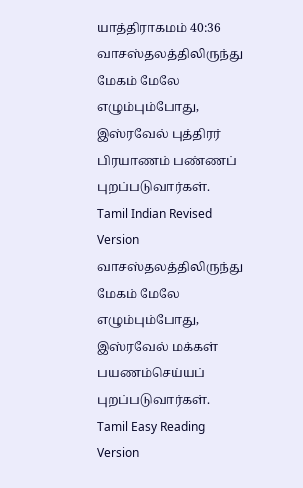யாத்திராகமம் 40:36
வாசஸ்தலத்திலிருந்து மேகம் மேலே எழும்பும்போது, இஸ்ரவேல் புத்திரர் பிரயாணம் பண்ணப் புறப்படுவார்கள்.
Tamil Indian Revised Version
வாசஸ்தலத்திலிருந்து மேகம் மேலே எழும்பும்போது, இஸ்ரவேல் மக்கள் பயணம்செய்யப் புறப்படுவார்கள்.
Tamil Easy Reading Version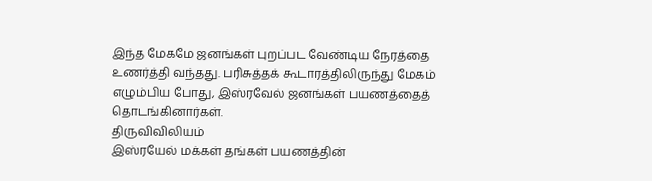இந்த மேகமே ஜனங்கள் புறப்பட வேண்டிய நேரத்தை உணர்த்தி வந்தது. பரிசுத்தக் கூடாரத்திலிருந்து மேகம் எழும்பிய போது, இஸ்ரவேல் ஜனங்கள் பயணத்தைத் தொடங்கினார்கள்.
திருவிவிலியம்
இஸ்ரயேல் மக்கள் தங்கள் பயணத்தின்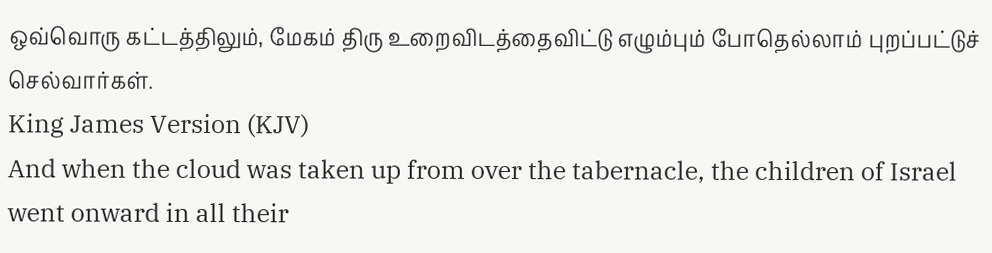ஒவ்வொரு கட்டத்திலும், மேகம் திரு உறைவிடத்தைவிட்டு எழும்பும் போதெல்லாம் புறப்பட்டுச் செல்வார்கள்.
King James Version (KJV)
And when the cloud was taken up from over the tabernacle, the children of Israel went onward in all their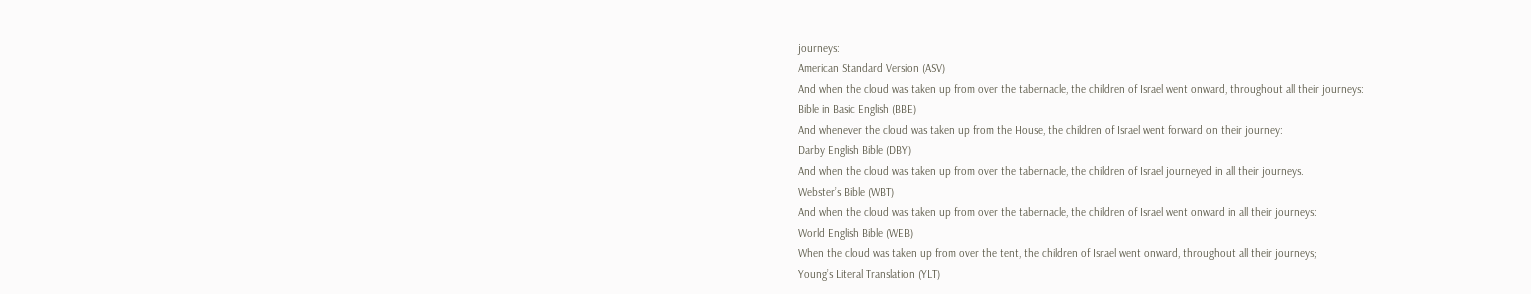journeys:
American Standard Version (ASV)
And when the cloud was taken up from over the tabernacle, the children of Israel went onward, throughout all their journeys:
Bible in Basic English (BBE)
And whenever the cloud was taken up from the House, the children of Israel went forward on their journey:
Darby English Bible (DBY)
And when the cloud was taken up from over the tabernacle, the children of Israel journeyed in all their journeys.
Webster’s Bible (WBT)
And when the cloud was taken up from over the tabernacle, the children of Israel went onward in all their journeys:
World English Bible (WEB)
When the cloud was taken up from over the tent, the children of Israel went onward, throughout all their journeys;
Young’s Literal Translation (YLT)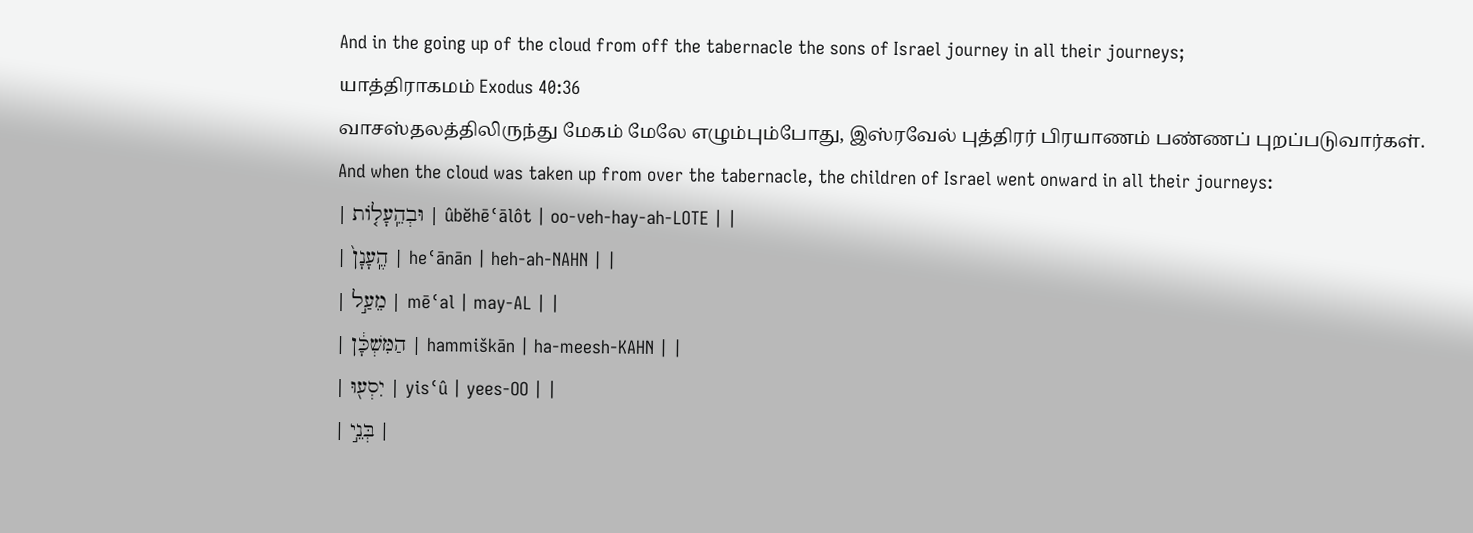And in the going up of the cloud from off the tabernacle the sons of Israel journey in all their journeys;
யாத்திராகமம் Exodus 40:36
வாசஸ்தலத்திலிருந்து மேகம் மேலே எழும்பும்போது, இஸ்ரவேல் புத்திரர் பிரயாணம் பண்ணப் புறப்படுவார்கள்.
And when the cloud was taken up from over the tabernacle, the children of Israel went onward in all their journeys:
| וּבְהֵֽעָל֤וֹת | ûbĕhēʿālôt | oo-veh-hay-ah-LOTE | |
| הֶֽעָנָן֙ | heʿānān | heh-ah-NAHN | |
| מֵעַ֣ל | mēʿal | may-AL | |
| הַמִּשְׁכָּ֔ן | hammiškān | ha-meesh-KAHN | |
| יִסְע֖וּ | yisʿû | yees-OO | |
| בְּנֵ֣י |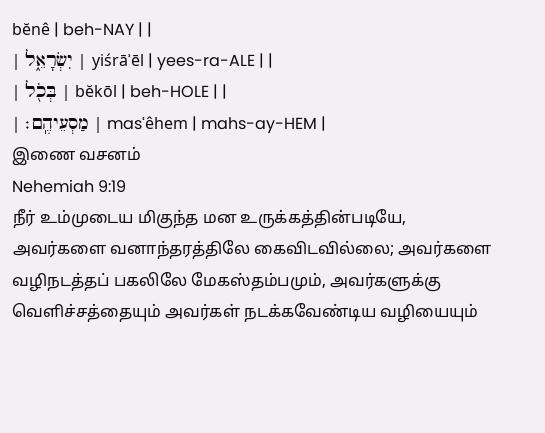bĕnê | beh-NAY | |
| יִשְׂרָאֵ֑ל | yiśrāʾēl | yees-ra-ALE | |
| בְּכֹ֖ל | bĕkōl | beh-HOLE | |
| מַסְעֵיהֶֽם׃ | masʿêhem | mahs-ay-HEM |
இணை வசனம்
Nehemiah 9:19
நீர் உம்முடைய மிகுந்த மன உருக்கத்தின்படியே, அவர்களை வனாந்தரத்திலே கைவிடவில்லை; அவர்களை வழிநடத்தப் பகலிலே மேகஸ்தம்பமும், அவர்களுக்கு வெளிச்சத்தையும் அவர்கள் நடக்கவேண்டிய வழியையும்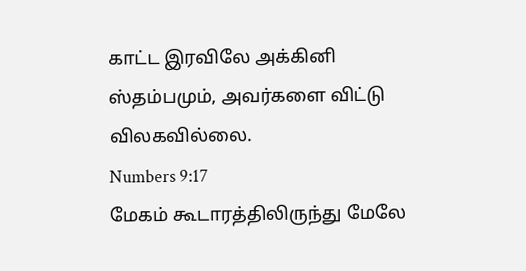காட்ட இரவிலே அக்கினி ஸ்தம்பமும், அவர்களை விட்டு விலகவில்லை.
Numbers 9:17
மேகம் கூடாரத்திலிருந்து மேலே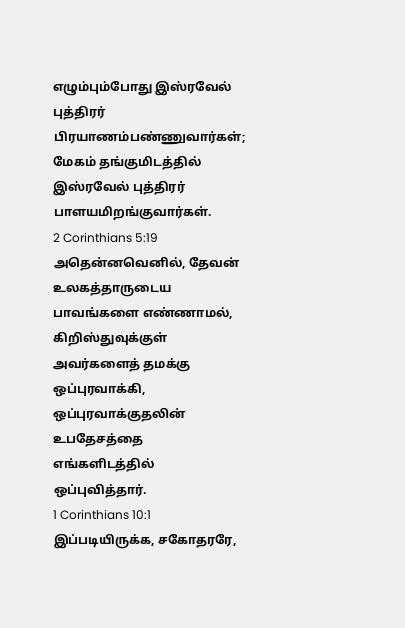எழும்பும்போது இஸ்ரவேல் புத்திரர் பிரயாணம்பண்ணுவார்கள்; மேகம் தங்குமிடத்தில் இஸ்ரவேல் புத்திரர் பாளயமிறங்குவார்கள்.
2 Corinthians 5:19
அதென்னவெனில், தேவன் உலகத்தாருடைய பாவங்களை எண்ணாமல், கிறிஸ்துவுக்குள் அவர்களைத் தமக்கு ஒப்புரவாக்கி, ஒப்புரவாக்குதலின் உபதேசத்தை எங்களிடத்தில் ஒப்புவித்தார்.
1 Corinthians 10:1
இப்படியிருக்க, சகோதரரே,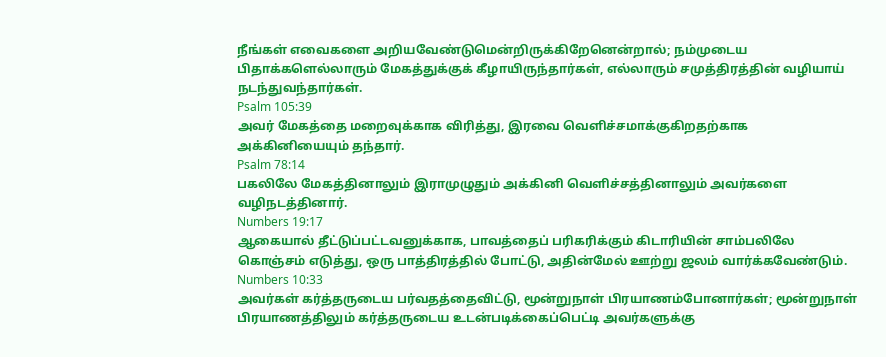நீங்கள் எவைகளை அறியவேண்டுமென்றிருக்கிறேனென்றால்; நம்முடைய பிதாக்களெல்லாரும் மேகத்துக்குக் கீழாயிருந்தார்கள், எல்லாரும் சமுத்திரத்தின் வழியாய் நடந்துவந்தார்கள்.
Psalm 105:39
அவர் மேகத்தை மறைவுக்காக விரித்து, இரவை வெளிச்சமாக்குகிறதற்காக அக்கினியையும் தந்தார்.
Psalm 78:14
பகலிலே மேகத்தினாலும் இராமுழுதும் அக்கினி வெளிச்சத்தினாலும் அவர்களை வழிநடத்தினார்.
Numbers 19:17
ஆகையால் தீட்டுப்பட்டவனுக்காக, பாவத்தைப் பரிகரிக்கும் கிடாரியின் சாம்பலிலே கொஞ்சம் எடுத்து, ஒரு பாத்திரத்தில் போட்டு, அதின்மேல் ஊற்று ஜலம் வார்க்கவேண்டும்.
Numbers 10:33
அவர்கள் கர்த்தருடைய பர்வதத்தைவிட்டு, மூன்றுநாள் பிரயாணம்போனார்கள்; மூன்றுநாள் பிரயாணத்திலும் கர்த்தருடைய உடன்படிக்கைப்பெட்டி அவர்களுக்கு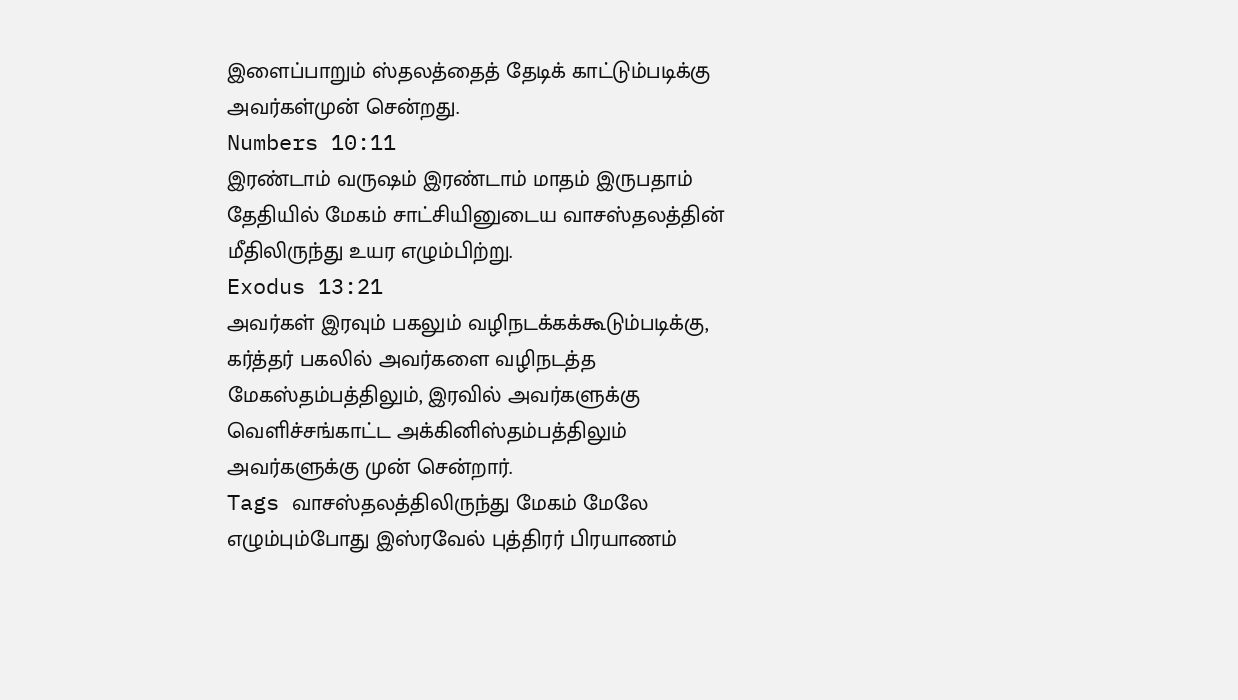இளைப்பாறும் ஸ்தலத்தைத் தேடிக் காட்டும்படிக்கு அவர்கள்முன் சென்றது.
Numbers 10:11
இரண்டாம் வருஷம் இரண்டாம் மாதம் இருபதாம் தேதியில் மேகம் சாட்சியினுடைய வாசஸ்தலத்தின் மீதிலிருந்து உயர எழும்பிற்று.
Exodus 13:21
அவர்கள் இரவும் பகலும் வழிநடக்கக்கூடும்படிக்கு, கர்த்தர் பகலில் அவர்களை வழிநடத்த மேகஸ்தம்பத்திலும், இரவில் அவர்களுக்கு வெளிச்சங்காட்ட அக்கினிஸ்தம்பத்திலும் அவர்களுக்கு முன் சென்றார்.
Tags வாசஸ்தலத்திலிருந்து மேகம் மேலே எழும்பும்போது இஸ்ரவேல் புத்திரர் பிரயாணம்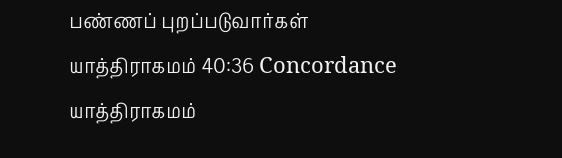பண்ணப் புறப்படுவார்கள்
யாத்திராகமம் 40:36 Concordance யாத்திராகமம்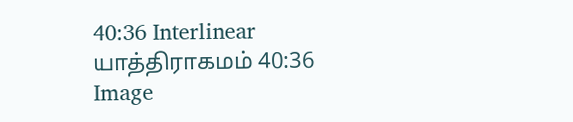40:36 Interlinear யாத்திராகமம் 40:36 Image